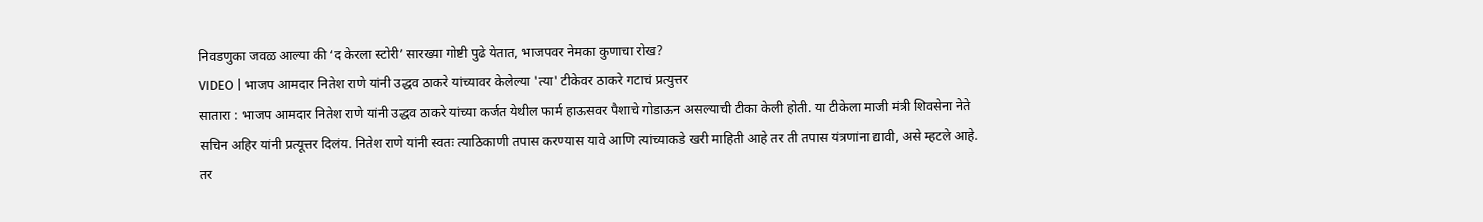निवडणुका जवळ आल्या की ‘द केरला स्टोरी’ सारख्या गोष्टी पुढे येतात, भाजपवर नेमका कुणाचा रोख?
VIDEO | भाजप आमदार नितेश राणे यांनी उद्धव ठाकरे यांच्यावर केलेल्या 'त्या' टीकेवर ठाकरे गटाचं प्रत्युत्तर
सातारा : भाजप आमदार नितेश राणे यांनी उद्धव ठाकरे यांच्या कर्जत येथील फार्म हाऊसवर पैशाचे गोडाऊन असल्याची टीका केली होती. या टीकेला माजी मंत्री शिवसेना नेते सचिन अहिर यांनी प्रत्यूत्तर दिलंय. नितेश राणे यांनी स्वतः त्याठिकाणी तपास करण्यास यावे आणि त्यांच्याकडे खरी माहिती आहे तर ती तपास यंत्रणांना द्यावी, असे म्हटले आहे. तर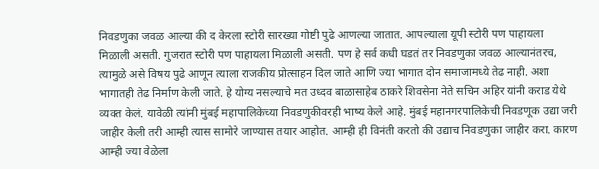निवडणुका जवळ आल्या की द केरला स्टोरी सारख्या गोष्टी पुढे आणल्या जातात. आपल्याला यूपी स्टोरी पण पाहायला मिळाली असती. गुजरात स्टोरी पण पाहायला मिळाली असती. पण हे सर्व कधी घडतं तर निवडणुका जवळ आल्यानंतरच, त्यामुळे असे विषय पुढे आणून त्याला राजकीय प्रोत्साहन दिल जाते आणि ज्या भागात दोन समाजामध्ये तेढ नाही. अशा भागातही तेढ निर्माण केली जाते. हे योग्य नसल्याचे मत उध्दव बाळासाहेब ठाकरे शिवसेना नेते सचिन अहिर यांनी कराड येथे व्यक्त केलं. यावेळी त्यांनी मुंबई महापालिकेच्या निवडणुकीवरही भाष्य केले आहे. मुंबई महानगरपालिकेची निवडणूक उद्या जरी जाहीर केली तरी आम्ही त्यास सामोरे जाण्यास तयार आहोत. आम्ही ही विनंती करतो की उद्याच निवडणुका जाहीर करा. कारण आम्ही ज्या वेळेला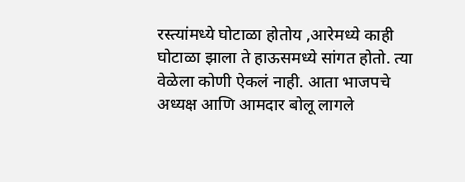रस्त्यांमध्ये घोटाळा होतोय ,आरेमध्ये काही घोटाळा झाला ते हाऊसमध्ये सांगत होतो. त्या वेळेला कोणी ऐकलं नाही. आता भाजपचे अध्यक्ष आणि आमदार बोलू लागले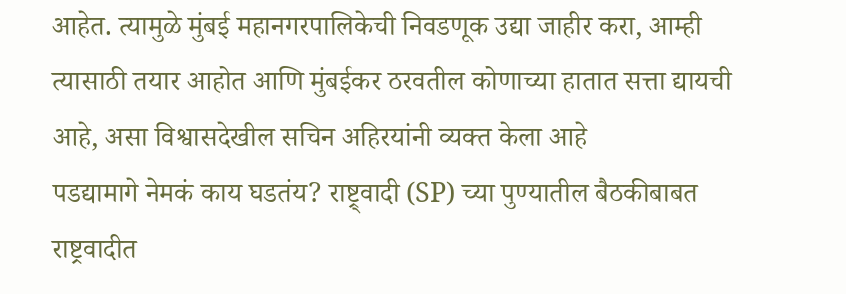आहेत. त्यामुळे मुंबई महानगरपालिकेची निवडणूक उद्या जाहीर करा, आम्ही त्यासाठी तयार आहोत आणि मुंबईकर ठरवतील कोणाच्या हातात सत्ता द्यायची आहे, असा विश्वासदेखील सचिन अहिरयांनी व्यक्त केला आहे
पडद्यामागे नेमकं काय घडतंय? राष्ट्र्वादी (SP) च्या पुण्यातील बैठकीबाबत
राष्ट्रवादीत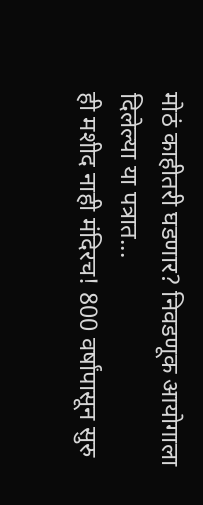मोठं काहीतरी घडणार? निवडणूक आयोगाला दिलेल्या या पत्रात...
ही मशीद नाही मंदिरच! 800 वर्षांपासून सुरु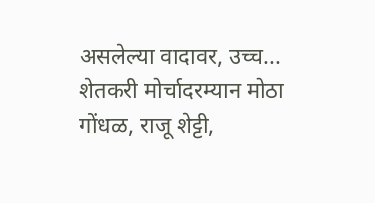असलेल्या वादावर, उच्च...
शेतकरी मोर्चादरम्यान मोठा गोंधळ, राजू शेट्टी,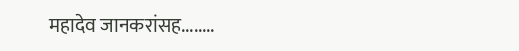महादेव जानकरांसह........